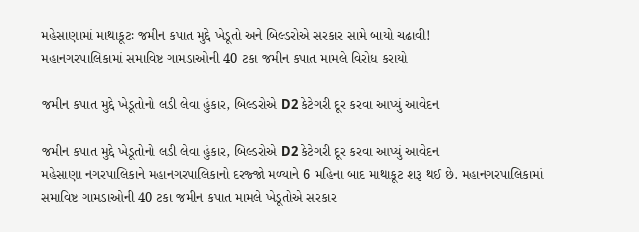મહેસાણામાં માથાકૂટઃ જમીન કપાત મુદ્દે ખેડૂતો અને બિલ્ડરોએ સરકાર સામે બાયો ચઢાવી!
મહાનગરપાલિકામાં સમાવિષ્ટ ગામડાઓની 40 ટકા જમીન કપાત મામલે વિરોધ કરાયો

જમીન કપાત મુદ્દે ખેડૂતોનો લડી લેવા હુંકાર, બિલ્ડરોએ D2 કેટેગરી દૂર કરવા આપ્યું આવેદન

જમીન કપાત મુદ્દે ખેડૂતોનો લડી લેવા હુંકાર, બિલ્ડરોએ D2 કેટેગરી દૂર કરવા આપ્યું આવેદન
મહેસાણા નગરપાલિકાને મહાનગરપાલિકાનો દરજ્જો મળ્યાને 6 મહિના બાદ માથાકૂટ શરૂ થઈ છે. મહાનગરપાલિકામાં સમાવિષ્ટ ગામડાઓની 40 ટકા જમીન કપાત મામલે ખેડૂતોએ સરકાર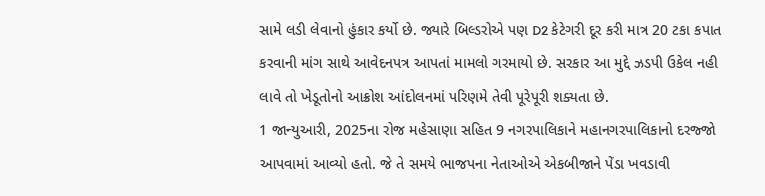સામે લડી લેવાનો હુંકાર કર્યો છે. જ્યારે બિલ્ડરોએ પણ D2 કેટેગરી દૂર કરી માત્ર 20 ટકા કપાત કરવાની માંગ સાથે આવેદનપત્ર આપતાં મામલો ગરમાયો છે. સરકાર આ મુદ્દે ઝડપી ઉકેલ નહી લાવે તો ખેડૂતોનો આક્રોશ આંદોલનમાં પરિણમે તેવી પૂરેપૂરી શક્યતા છે.
1 જાન્યુઆરી, 2025ના રોજ મહેસાણા સહિત 9 નગરપાલિકાને મહાનગરપાલિકાનો દરજ્જો આપવામાં આવ્યો હતો. જે તે સમયે ભાજપના નેતાઓએ એકબીજાને પેંડા ખવડાવી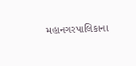મહાનગરપાલિકાના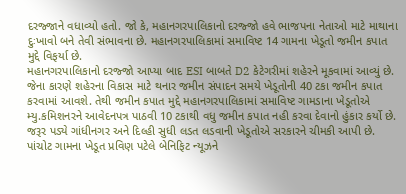દરજ્જાને વધાવ્યો હતો. જો કે, મહાનગરપાલિકાનો દરજ્જો હવે ભાજપના નેતાઓ માટે માથાના દુઃખાવો બને તેવી સંભાવના છે. મહાનગરપાલિકામાં સમાવિષ્ટ 14 ગામના ખેડૂતો જમીન કપાત મુદ્દે વિફર્યા છે.
મહાનગરપાલિકાનો દરજ્જો આપ્યા બાદ ESI બાબતે D2 કેટેગરીમાં શહેરને મૂકવામાં આવ્યું છે. જેના કારણે શહેરના વિકાસ માટે થનાર જમીન સંપાદન સમયે ખેડૂતોની 40 ટકા જમીન કપાત કરવામાં આવશે. તેથી જમીન કપાત મુદ્દે મહાનગરપાલિકામાં સમાવિષ્ટ ગામડાના ખેડૂતોએ મ્યુ.કમિશનરને આવેદનપત્ર પાઠવી 10 ટકાથી વધુ જમીન કપાત નહી કરવા દેવાનો હુંકાર કર્યો છે. જરૂર પડ્યે ગાંધીનગર અને દિલ્હી સુધી લડત લડવાની ખેડૂતોએ સરકારને ચીમકી આપી છે.
પાંચોટ ગામના ખેડૂત પ્રવિણ પટેલે બેનિફિટ ન્યૂઝને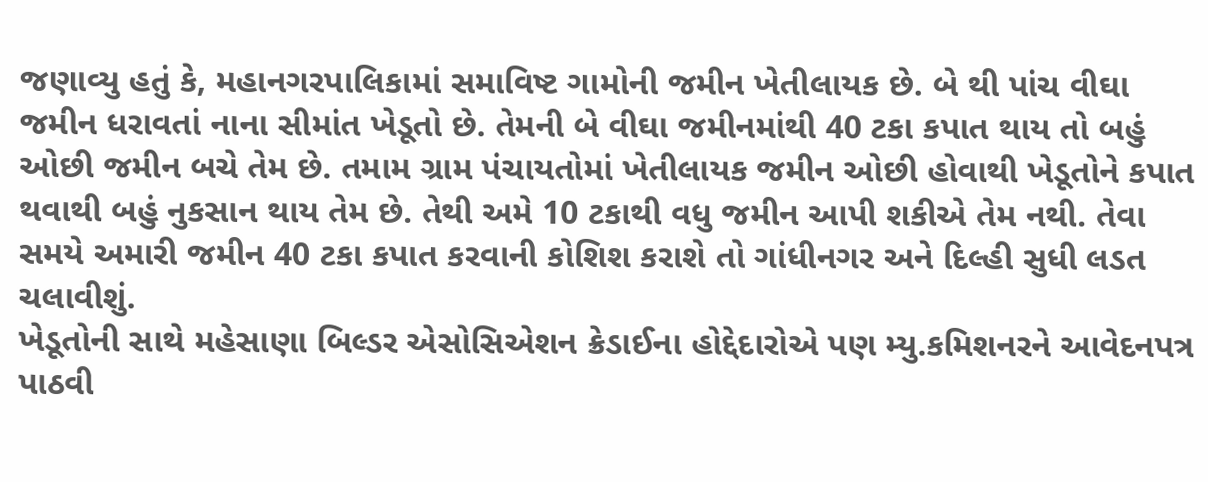જણાવ્યુ હતું કે, મહાનગરપાલિકામાં સમાવિષ્ટ ગામોની જમીન ખેતીલાયક છે. બે થી પાંચ વીઘા જમીન ધરાવતાં નાના સીમાંત ખેડૂતો છે. તેમની બે વીઘા જમીનમાંથી 40 ટકા કપાત થાય તો બહું ઓછી જમીન બચે તેમ છે. તમામ ગ્રામ પંચાયતોમાં ખેતીલાયક જમીન ઓછી હોવાથી ખેડૂતોને કપાત થવાથી બહું નુકસાન થાય તેમ છે. તેથી અમે 10 ટકાથી વધુ જમીન આપી શકીએ તેમ નથી. તેવા સમયે અમારી જમીન 40 ટકા કપાત કરવાની કોશિશ કરાશે તો ગાંધીનગર અને દિલ્હી સુધી લડત ચલાવીશું.
ખેડૂતોની સાથે મહેસાણા બિલ્ડર એસોસિએશન ક્રેડાઈના હોદ્દેદારોએ પણ મ્યુ.કમિશનરને આવેદનપત્ર પાઠવી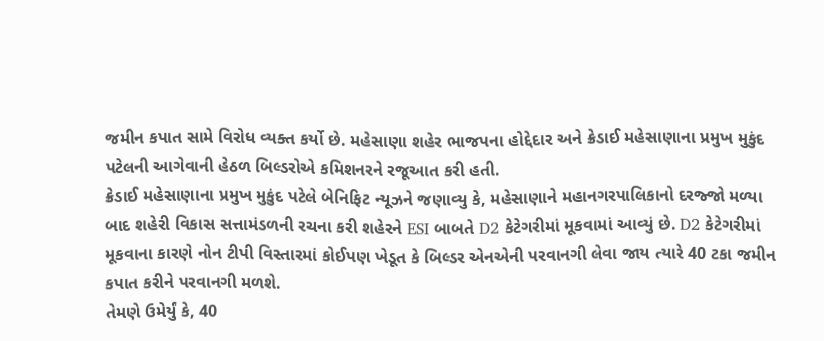જમીન કપાત સામે વિરોધ વ્યક્ત કર્યો છે. મહેસાણા શહેર ભાજપના હોદ્દેદાર અને ક્રેડાઈ મહેસાણાના પ્રમુખ મુકુંદ પટેલની આગેવાની હેઠળ બિલ્ડરોએ કમિશનરને રજૂઆત કરી હતી.
ક્રેડાઈ મહેસાણાના પ્રમુખ મુકુંદ પટેલે બેનિફિટ ન્યૂઝને જણાવ્યુ કે, મહેસાણાને મહાનગરપાલિકાનો દરજ્જો મળ્યા બાદ શહેરી વિકાસ સત્તામંડળની રચના કરી શહેરને ESI બાબતે D2 કેટેગરીમાં મૂકવામાં આવ્યું છે. D2 કેટેગરીમાં મૂકવાના કારણે નોન ટીપી વિસ્તારમાં કોઈપણ ખેડૂત કે બિલ્ડર એનએની પરવાનગી લેવા જાય ત્યારે 40 ટકા જમીન કપાત કરીને પરવાનગી મળશે.
તેમણે ઉમેર્યું કે, 40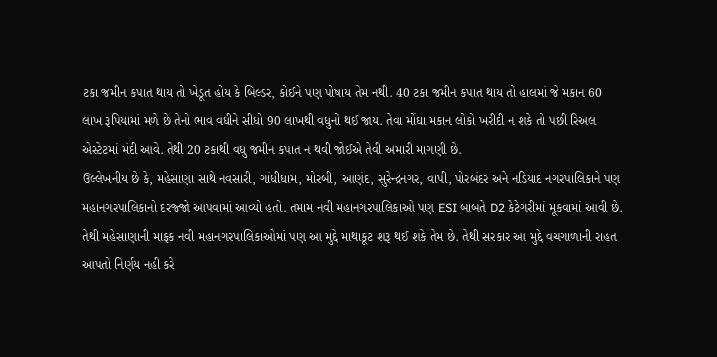ટકા જમીન કપાત થાય તો ખેડૂત હોય કે બિલ્ડર, કોઈને પણ પોષાય તેમ નથી. 40 ટકા જમીન કપાત થાય તો હાલમાં જે મકાન 60 લાખ રૂપિયામાં મળે છે તેનો ભાવ વધીને સીધો 90 લાખથી વધુનો થઈ જાય. તેવા મોંઘા મકાન લોકો ખરીદી ન શકે તો પછી રિઅલ એસ્ટેટમાં મંદી આવે. તેથી 20 ટકાથી વધુ જમીન કપાત ન થવી જોઈએ તેવી અમારી માગણી છે.
ઉલ્લેખનીય છે કે, મહેસાણા સાથે નવસારી, ગાંધીધામ, મોરબી, આણંદ, સુરેન્દ્રનગર, વાપી, પોરબંદર અને નડિયાદ નગરપાલિકાને પણ મહાનગરપાલિકાનો દરજ્જો આપવામાં આવ્યો હતો. તમામ નવી મહાનગરપાલિકાઓ પણ ESI બાબતે D2 કેટેગરીમાં મૂકવામાં આવી છે. તેથી મહેસાણાની માફક નવી મહાનગરપાલિકાઓમાં પણ આ મુદ્દે માથાકૂટ શરૂ થઈ શકે તેમ છે. તેથી સરકાર આ મુદ્દે વચગાળાની રાહત આપતો નિર્ણય નહી કરે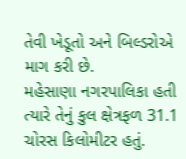તેવી ખેડૂતો અને બિલ્ડરોએ માગ કરી છે.
મહેસાણા નગરપાલિકા હતી ત્યારે તેનું કુલ ક્ષેત્રફળ 31.1 ચોરસ કિલોમીટર હતું.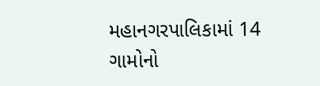મહાનગરપાલિકામાં 14 ગામોનો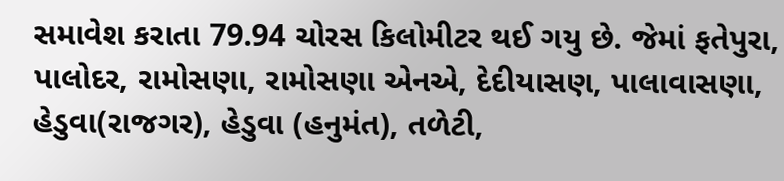સમાવેશ કરાતા 79.94 ચોરસ કિલોમીટર થઈ ગયુ છે. જેમાં ફતેપુરા, પાલોદર, રામોસણા, રામોસણા એનએ, દેદીયાસણ, પાલાવાસણા, હેડુવા(રાજગર), હેડુવા (હનુમંત), તળેટી,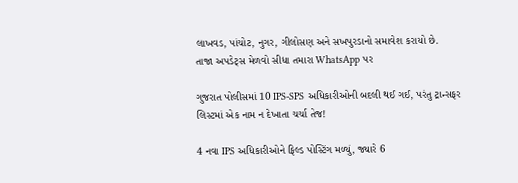લાખવડ, પાંચોટ, નુગર, ગીલોસણ અને સખપુરડાનો સમાવેશ કરાયો છે.
તાજા અપડેટ્સ મેળવો સીધા તમારા WhatsApp પર

ગુજરાત પોલીસમાં 10 IPS-SPS અધિકારીઓની બદલી થઈ ગઈ, પરંતુ ટ્રાન્સફર લિસ્ટમાં એક નામ ન દેખાતા ચર્ચા તેજ!

4 નવા IPS અધિકારીઓને ફિલ્ડ પોસ્ટિંગ મળ્યું, જ્યારે 6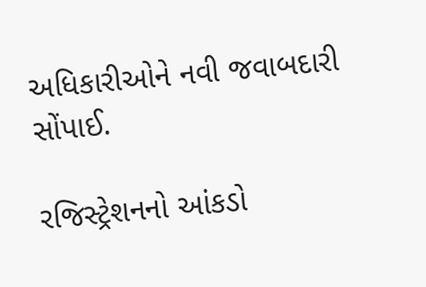અધિકારીઓને નવી જવાબદારી સોંપાઈ.

રજિસ્ટ્રેશનનો આંકડો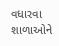વધારવા શાળાઓને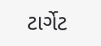ટાર્ગેટ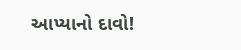આપ્યાનો દાવો!